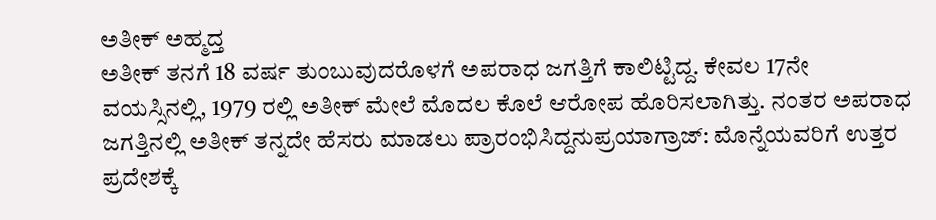ಅತೀಕ್ ಅಹ್ಮದ್ತ
ಅತೀಕ್ ತನಗೆ 18 ವರ್ಷ ತುಂಬುವುದರೊಳಗೆ ಅಪರಾಧ ಜಗತ್ತಿಗೆ ಕಾಲಿಟ್ಟಿದ್ದ. ಕೇವಲ 17ನೇ ವಯಸ್ಸಿನಲ್ಲಿ, 1979 ರಲ್ಲಿ ಅತೀಕ್ ಮೇಲೆ ಮೊದಲ ಕೊಲೆ ಆರೋಪ ಹೊರಿಸಲಾಗಿತ್ತು. ನಂತರ ಅಪರಾಧ ಜಗತ್ತಿನಲ್ಲಿ ಅತೀಕ್ ತನ್ನದೇ ಹೆಸರು ಮಾಡಲು ಪ್ರಾರಂಭಿಸಿದ್ದನುಪ್ರಯಾಗ್ರಾಜ್: ಮೊನ್ನೆಯವರಿಗೆ ಉತ್ತರ ಪ್ರದೇಶಕ್ಕೆ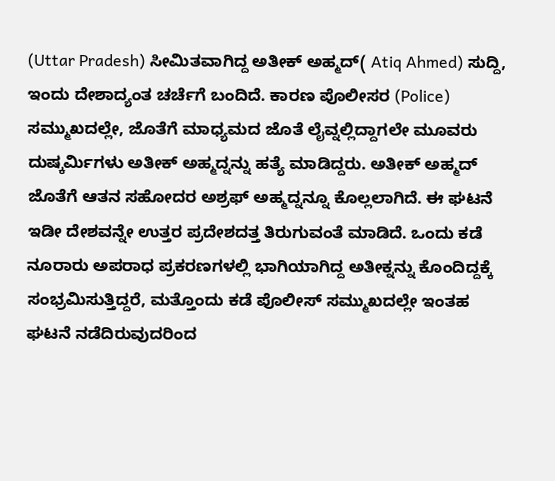(Uttar Pradesh) ಸೀಮಿತವಾಗಿದ್ದ ಅತೀಕ್ ಅಹ್ಮದ್( Atiq Ahmed) ಸುದ್ದಿ, ಇಂದು ದೇಶಾದ್ಯಂತ ಚರ್ಚೆಗೆ ಬಂದಿದೆ. ಕಾರಣ ಪೊಲೀಸರ (Police) ಸಮ್ಮುಖದಲ್ಲೇ, ಜೊತೆಗೆ ಮಾಧ್ಯಮದ ಜೊತೆ ಲೈವ್ನಲ್ಲಿದ್ದಾಗಲೇ ಮೂವರು ದುಷ್ಕರ್ಮಿಗಳು ಅತೀಕ್ ಅಹ್ಮದ್ನನ್ನು ಹತ್ಯೆ ಮಾಡಿದ್ದರು. ಅತೀಕ್ ಅಹ್ಮದ್ ಜೊತೆಗೆ ಆತನ ಸಹೋದರ ಅಶ್ರಫ್ ಅಹ್ಮದ್ನನ್ನೂ ಕೊಲ್ಲಲಾಗಿದೆ. ಈ ಘಟನೆ ಇಡೀ ದೇಶವನ್ನೇ ಉತ್ತರ ಪ್ರದೇಶದತ್ತ ತಿರುಗುವಂತೆ ಮಾಡಿದೆ. ಒಂದು ಕಡೆ ನೂರಾರು ಅಪರಾಧ ಪ್ರಕರಣಗಳಲ್ಲಿ ಭಾಗಿಯಾಗಿದ್ದ ಅತೀಕ್ನನ್ನು ಕೊಂದಿದ್ದಕ್ಕೆ ಸಂಭ್ರಮಿಸುತ್ತಿದ್ದರೆ, ಮತ್ತೊಂದು ಕಡೆ ಪೊಲೀಸ್ ಸಮ್ಮುಖದಲ್ಲೇ ಇಂತಹ ಘಟನೆ ನಡೆದಿರುವುದರಿಂದ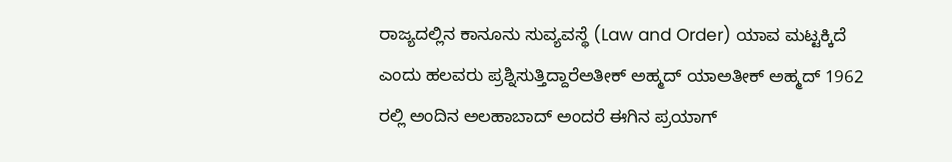ರಾಜ್ಯದಲ್ಲಿನ ಕಾನೂನು ಸುವ್ಯವಸ್ಥೆ (Law and Order) ಯಾವ ಮಟ್ಟಕ್ಕಿದೆ ಎಂದು ಹಲವರು ಪ್ರಶ್ನಿಸುತ್ತಿದ್ದಾರೆಅತೀಕ್ ಅಹ್ಮದ್ ಯಾಅತೀಕ್ ಅಹ್ಮದ್ 1962 ರಲ್ಲಿ ಅಂದಿನ ಅಲಹಾಬಾದ್ ಅಂದರೆ ಈಗಿನ ಪ್ರಯಾಗ್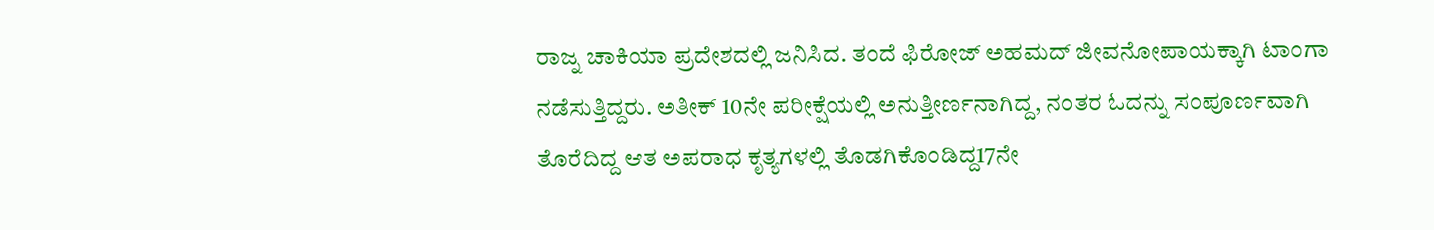ರಾಜ್ನ ಚಾಕಿಯಾ ಪ್ರದೇಶದಲ್ಲಿ ಜನಿಸಿದ. ತಂದೆ ಫಿರೋಜ್ ಅಹಮದ್ ಜೀವನೋಪಾಯಕ್ಕಾಗಿ ಟಾಂಗಾ ನಡೆಸುತ್ತಿದ್ದರು. ಅತೀಕ್ 10ನೇ ಪರೀಕ್ಷೆಯಲ್ಲಿ ಅನುತ್ತೀರ್ಣನಾಗಿದ್ದ, ನಂತರ ಓದನ್ನು ಸಂಪೂರ್ಣವಾಗಿ ತೊರೆದಿದ್ದ ಆತ ಅಪರಾಧ ಕೃತ್ಯಗಳಲ್ಲಿ ತೊಡಗಿಕೊಂಡಿದ್ದ17ನೇ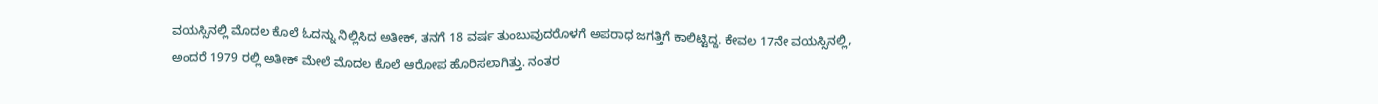ವಯಸ್ಸಿನಲ್ಲಿ ಮೊದಲ ಕೊಲೆ ಓದನ್ನು ನಿಲ್ಲಿಸಿದ ಅತೀಕ್, ತನಗೆ 18 ವರ್ಷ ತುಂಬುವುದರೊಳಗೆ ಅಪರಾಧ ಜಗತ್ತಿಗೆ ಕಾಲಿಟ್ಟಿದ್ದ. ಕೇವಲ 17ನೇ ವಯಸ್ಸಿನಲ್ಲಿ, ಅಂದರೆ 1979 ರಲ್ಲಿ ಅತೀಕ್ ಮೇಲೆ ಮೊದಲ ಕೊಲೆ ಆರೋಪ ಹೊರಿಸಲಾಗಿತ್ತು. ನಂತರ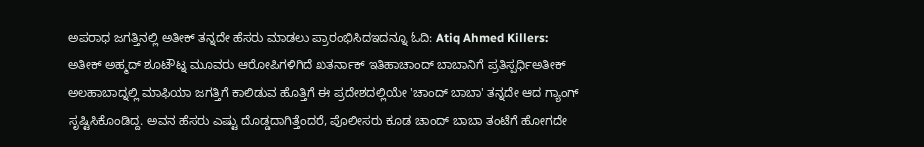ಅಪರಾಧ ಜಗತ್ತಿನಲ್ಲಿ ಅತೀಕ್ ತನ್ನದೇ ಹೆಸರು ಮಾಡಲು ಪ್ರಾರಂಭಿಸಿದಇದನ್ನೂ ಓದಿ: Atiq Ahmed Killers: ಅತೀಕ್ ಅಹ್ಮದ್ ಶೂಟೌಟ್ನ ಮೂವರು ಆರೋಪಿಗಳಿಗಿದೆ ಖತರ್ನಾಕ್ ಇತಿಹಾಚಾಂದ್ ಬಾಬಾನಿಗೆ ಪ್ರತಿಸ್ಪರ್ಧಿಅತೀಕ್ ಅಲಹಾಬಾದ್ನಲ್ಲಿ ಮಾಫಿಯಾ ಜಗತ್ತಿಗೆ ಕಾಲಿಡುವ ಹೊತ್ತಿಗೆ ಈ ಪ್ರದೇಶದಲ್ಲಿಯೇ 'ಚಾಂದ್ ಬಾಬಾ' ತನ್ನದೇ ಆದ ಗ್ಯಾಂಗ್ ಸೃಷ್ಟಿಸಿಕೊಂಡಿದ್ದ. ಅವನ ಹೆಸರು ಎಷ್ಟು ದೊಡ್ಡದಾಗಿತ್ತೆಂದರೆ, ಪೊಲೀಸರು ಕೂಡ ಚಾಂದ್ ಬಾಬಾ ತಂಟೆಗೆ ಹೋಗದೇ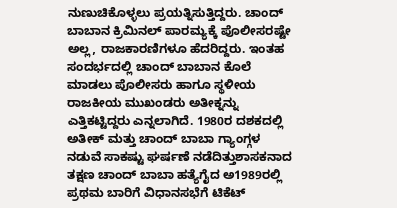ನುಣುಚಿಕೊಳ್ಳಲು ಪ್ರಯತ್ನಿಸುತ್ತಿದ್ದರು. ಚಾಂದ್ ಬಾಬಾನ ಕ್ರಿಮಿನಲ್ ಪಾರಮ್ಯಕ್ಕೆ ಪೊಲೀಸರಷ್ಟೇ ಅಲ್ಲ, ರಾಜಕಾರಣಿಗಳೂ ಹೆದರಿದ್ದರು. ಇಂತಹ ಸಂದರ್ಭದಲ್ಲಿ ಚಾಂದ್ ಬಾಬಾನ ಕೊಲೆ ಮಾಡಲು ಪೊಲೀಸರು ಹಾಗೂ ಸ್ಥಳೀಯ ರಾಜಕೀಯ ಮುಖಂಡರು ಅತೀಕ್ನನ್ನು ಎತ್ತಿಕಟ್ಟಿದ್ದರು ಎನ್ನಲಾಗಿದೆ. 1980ರ ದಶಕದಲ್ಲಿ ಅತೀಕ್ ಮತ್ತು ಚಾಂದ್ ಬಾಬಾ ಗ್ಯಾಂಗ್ಗಳ ನಡುವೆ ಸಾಕಷ್ಟು ಘರ್ಷಣೆ ನಡೆದಿತ್ತುಶಾಸಕನಾದ ತಕ್ಷಣ ಚಾಂದ್ ಬಾಬಾ ಹತ್ಯೆಗೈದ ಅ1989ರಲ್ಲಿ ಪ್ರಥಮ ಬಾರಿಗೆ ವಿಧಾನಸಭೆಗೆ ಟಿಕೆಟ್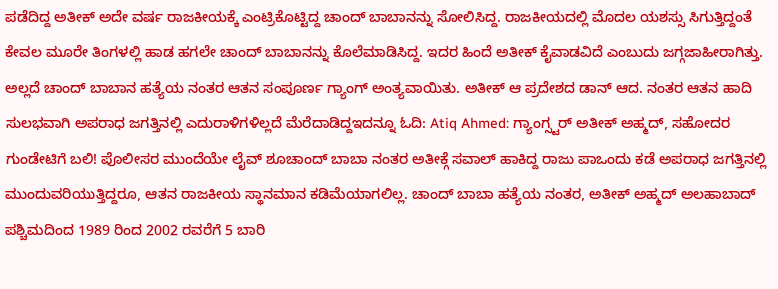ಪಡೆದಿದ್ದ ಅತೀಕ್ ಅದೇ ವರ್ಷ ರಾಜಕೀಯಕ್ಕೆ ಎಂಟ್ರಿಕೊಟ್ಟಿದ್ದ ಚಾಂದ್ ಬಾಬಾನನ್ನು ಸೋಲಿಸಿದ್ದ. ರಾಜಕೀಯದಲ್ಲಿ ಮೊದಲ ಯಶಸ್ಸು ಸಿಗುತ್ತಿದ್ದಂತೆ ಕೇವಲ ಮೂರೇ ತಿಂಗಳಲ್ಲಿ ಹಾಡ ಹಗಲೇ ಚಾಂದ್ ಬಾಬಾನನ್ನು ಕೊಲೆಮಾಡಿಸಿದ್ದ. ಇದರ ಹಿಂದೆ ಅತೀಕ್ ಕೈವಾಡವಿದೆ ಎಂಬುದು ಜಗ್ಗಜಾಹೀರಾಗಿತ್ತು. ಅಲ್ಲದೆ ಚಾಂದ್ ಬಾಬಾನ ಹತ್ಯೆಯ ನಂತರ ಆತನ ಸಂಪೂರ್ಣ ಗ್ಯಾಂಗ್ ಅಂತ್ಯವಾಯಿತು. ಅತೀಕ್ ಆ ಪ್ರದೇಶದ ಡಾನ್ ಆದ. ನಂತರ ಆತನ ಹಾದಿ ಸುಲಭವಾಗಿ ಅಪರಾಧ ಜಗತ್ತಿನಲ್ಲಿ ಎದುರಾಳಿಗಳಿಲ್ಲದೆ ಮೆರೆದಾಡಿದ್ದಇದನ್ನೂ ಓದಿ: Atiq Ahmed: ಗ್ಯಾಂಗ್ಸ್ಟರ್ ಅತೀಕ್ ಅಹ್ಮದ್, ಸಹೋದರ ಗುಂಡೇಟಿಗೆ ಬಲಿ! ಪೊಲೀಸರ ಮುಂದೆಯೇ ಲೈವ್ ಶೂಚಾಂದ್ ಬಾಬಾ ನಂತರ ಅತೀಕ್ಗೆ ಸವಾಲ್ ಹಾಕಿದ್ದ ರಾಜು ಪಾಒಂದು ಕಡೆ ಅಪರಾಧ ಜಗತ್ತಿನಲ್ಲಿ ಮುಂದುವರಿಯುತ್ತಿದ್ದರೂ, ಆತನ ರಾಜಕೀಯ ಸ್ಥಾನಮಾನ ಕಡಿಮೆಯಾಗಲಿಲ್ಲ. ಚಾಂದ್ ಬಾಬಾ ಹತ್ಯೆಯ ನಂತರ, ಅತೀಕ್ ಅಹ್ಮದ್ ಅಲಹಾಬಾದ್ ಪಶ್ಚಿಮದಿಂದ 1989 ರಿಂದ 2002 ರವರೆಗೆ 5 ಬಾರಿ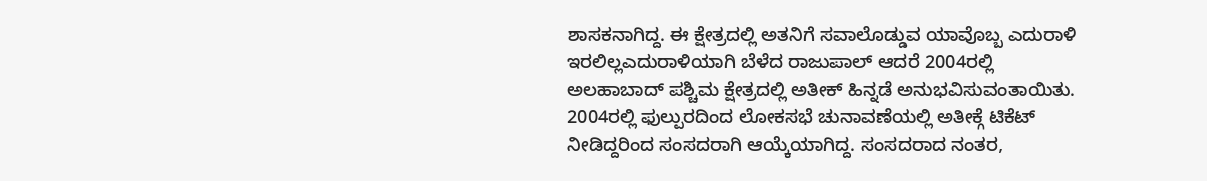ಶಾಸಕನಾಗಿದ್ದ. ಈ ಕ್ಷೇತ್ರದಲ್ಲಿ ಅತನಿಗೆ ಸವಾಲೊಡ್ಡುವ ಯಾವೊಬ್ಬ ಎದುರಾಳಿ ಇರಲಿಲ್ಲಎದುರಾಳಿಯಾಗಿ ಬೆಳೆದ ರಾಜುಪಾಲ್ ಆದರೆ 2004ರಲ್ಲಿ ಅಲಹಾಬಾದ್ ಪಶ್ಚಿಮ ಕ್ಷೇತ್ರದಲ್ಲಿ ಅತೀಕ್ ಹಿನ್ನಡೆ ಅನುಭವಿಸುವಂತಾಯಿತು. 2004ರಲ್ಲಿ ಫುಲ್ಪುರದಿಂದ ಲೋಕಸಭೆ ಚುನಾವಣೆಯಲ್ಲಿ ಅತೀಕ್ಗೆ ಟಿಕೆಟ್ ನೀಡಿದ್ದರಿಂದ ಸಂಸದರಾಗಿ ಆಯ್ಕೆಯಾಗಿದ್ದ. ಸಂಸದರಾದ ನಂತರ,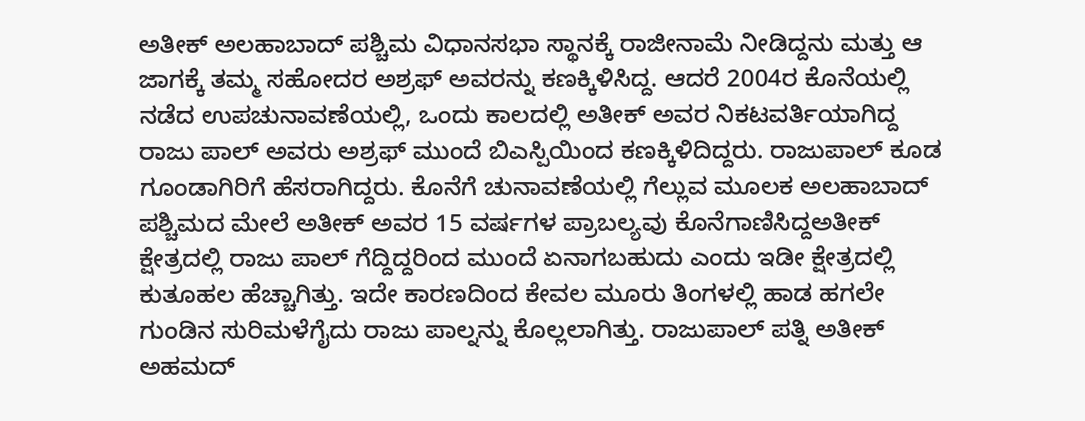ಅತೀಕ್ ಅಲಹಾಬಾದ್ ಪಶ್ಚಿಮ ವಿಧಾನಸಭಾ ಸ್ಥಾನಕ್ಕೆ ರಾಜೀನಾಮೆ ನೀಡಿದ್ದನು ಮತ್ತು ಆ ಜಾಗಕ್ಕೆ ತಮ್ಮ ಸಹೋದರ ಅಶ್ರಫ್ ಅವರನ್ನು ಕಣಕ್ಕಿಳಿಸಿದ್ದ. ಆದರೆ 2004ರ ಕೊನೆಯಲ್ಲಿ ನಡೆದ ಉಪಚುನಾವಣೆಯಲ್ಲಿ, ಒಂದು ಕಾಲದಲ್ಲಿ ಅತೀಕ್ ಅವರ ನಿಕಟವರ್ತಿಯಾಗಿದ್ದ ರಾಜು ಪಾಲ್ ಅವರು ಅಶ್ರಫ್ ಮುಂದೆ ಬಿಎಸ್ಪಿಯಿಂದ ಕಣಕ್ಕಿಳಿದಿದ್ದರು. ರಾಜುಪಾಲ್ ಕೂಡ ಗೂಂಡಾಗಿರಿಗೆ ಹೆಸರಾಗಿದ್ದರು. ಕೊನೆಗೆ ಚುನಾವಣೆಯಲ್ಲಿ ಗೆಲ್ಲುವ ಮೂಲಕ ಅಲಹಾಬಾದ್ ಪಶ್ಚಿಮದ ಮೇಲೆ ಅತೀಕ್ ಅವರ 15 ವರ್ಷಗಳ ಪ್ರಾಬಲ್ಯವು ಕೊನೆಗಾಣಿಸಿದ್ದಅತೀಕ್ ಕ್ಷೇತ್ರದಲ್ಲಿ ರಾಜು ಪಾಲ್ ಗೆದ್ದಿದ್ದರಿಂದ ಮುಂದೆ ಏನಾಗಬಹುದು ಎಂದು ಇಡೀ ಕ್ಷೇತ್ರದಲ್ಲಿ ಕುತೂಹಲ ಹೆಚ್ಚಾಗಿತ್ತು. ಇದೇ ಕಾರಣದಿಂದ ಕೇವಲ ಮೂರು ತಿಂಗಳಲ್ಲಿ ಹಾಡ ಹಗಲೇ ಗುಂಡಿನ ಸುರಿಮಳೆಗೈದು ರಾಜು ಪಾಲ್ನನ್ನು ಕೊಲ್ಲಲಾಗಿತ್ತು. ರಾಜುಪಾಲ್ ಪತ್ನಿ ಅತೀಕ್ ಅಹಮದ್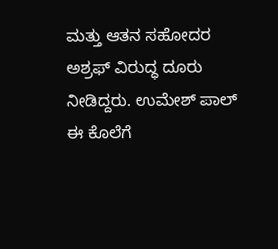ಮತ್ತು ಆತನ ಸಹೋದರ ಅಶ್ರಫ್ ವಿರುದ್ಧ ದೂರು ನೀಡಿದ್ದರು. ಉಮೇಶ್ ಪಾಲ್ ಈ ಕೊಲೆಗೆ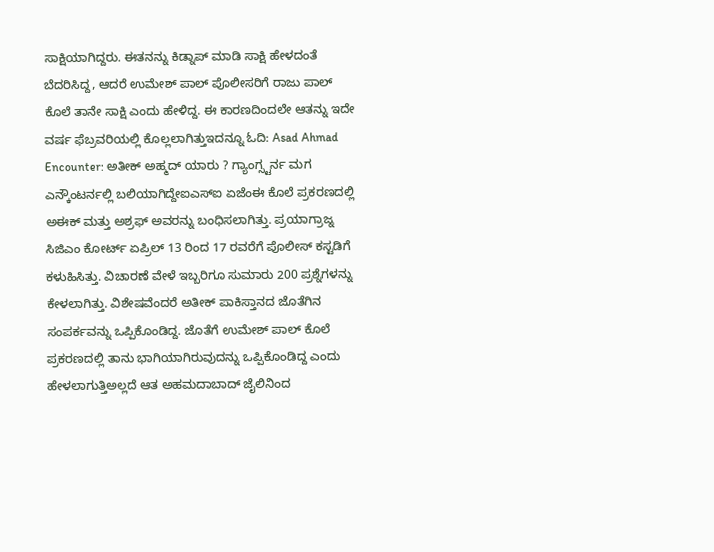ಸಾಕ್ಷಿಯಾಗಿದ್ದರು. ಈತನನ್ನು ಕಿಡ್ನಾಪ್ ಮಾಡಿ ಸಾಕ್ಷಿ ಹೇಳದಂತೆ ಬೆದರಿಸಿದ್ದ, ಆದರೆ ಉಮೇಶ್ ಪಾಲ್ ಪೊಲೀಸರಿಗೆ ರಾಜು ಪಾಲ್ ಕೊಲೆ ತಾನೇ ಸಾಕ್ಷಿ ಎಂದು ಹೇಳಿದ್ದ. ಈ ಕಾರಣದಿಂದಲೇ ಆತನ್ನು ಇದೇ ವರ್ಷ ಫೆಬ್ರವರಿಯಲ್ಲಿ ಕೊಲ್ಲಲಾಗಿತ್ತುಇದನ್ನೂ ಓದಿ: Asad Ahmad Encounter: ಅತೀಕ್ ಅಹ್ಮದ್ ಯಾರು ? ಗ್ಯಾಂಗ್ಸ್ಟರ್ನ ಮಗ ಎನ್ಕೌಂಟರ್ನಲ್ಲಿ ಬಲಿಯಾಗಿದ್ದೇಐಎಸ್ಐ ಏಜೆಂಈ ಕೊಲೆ ಪ್ರಕರಣದಲ್ಲಿ ಅಈಕ್ ಮತ್ತು ಅಶ್ರಫ್ ಅವರನ್ನು ಬಂಧಿಸಲಾಗಿತ್ತು. ಪ್ರಯಾಗ್ರಾಜ್ನ ಸಿಜಿಎಂ ಕೋರ್ಟ್ ಏಪ್ರಿಲ್ 13 ರಿಂದ 17 ರವರೆಗೆ ಪೊಲೀಸ್ ಕಸ್ಟಡಿಗೆ ಕಳುಹಿಸಿತ್ತು. ವಿಚಾರಣೆ ವೇಳೆ ಇಬ್ಬರಿಗೂ ಸುಮಾರು 200 ಪ್ರಶ್ನೆಗಳನ್ನು ಕೇಳಲಾಗಿತ್ತು. ವಿಶೇಷವೆಂದರೆ ಅತೀಕ್ ಪಾಕಿಸ್ತಾನದ ಜೊತೆಗಿನ ಸಂಪರ್ಕವನ್ನು ಒಪ್ಪಿಕೊಂಡಿದ್ದ. ಜೊತೆಗೆ ಉಮೇಶ್ ಪಾಲ್ ಕೊಲೆ ಪ್ರಕರಣದಲ್ಲಿ ತಾನು ಭಾಗಿಯಾಗಿರುವುದನ್ನು ಒಪ್ಪಿಕೊಂಡಿದ್ದ ಎಂದು ಹೇಳಲಾಗುತ್ತಿಅಲ್ಲದೆ ಆತ ಅಹಮದಾಬಾದ್ ಜೈಲಿನಿಂದ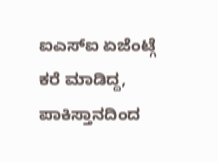ಐಎಸ್ಐ ಏಜೆಂಟ್ಗೆ ಕರೆ ಮಾಡಿದ್ದ, ಪಾಕಿಸ್ತಾನದಿಂದ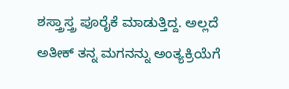ಶಸ್ತ್ರಾಸ್ತ್ರ ಪೂರೈಕೆ ಮಾಡುತ್ತಿದ್ದ. ಅಲ್ಲದೆ ಅತೀಕ್ ತನ್ನ ಮಗನನ್ನು ಅಂತ್ಯಕ್ರಿಯೆಗೆ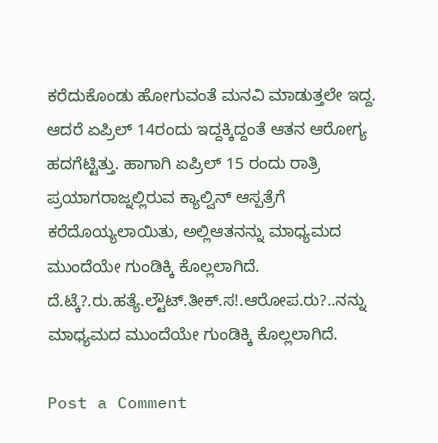ಕರೆದುಕೊಂಡು ಹೋಗುವಂತೆ ಮನವಿ ಮಾಡುತ್ತಲೇ ಇದ್ದ. ಆದರೆ ಏಪ್ರಿಲ್ 14ರಂದು ಇದ್ದಕ್ಕಿದ್ದಂತೆ ಆತನ ಆರೋಗ್ಯ ಹದಗೆಟ್ಟಿತ್ತು. ಹಾಗಾಗಿ ಏಪ್ರಿಲ್ 15 ರಂದು ರಾತ್ರಿ ಪ್ರಯಾಗರಾಜ್ನಲ್ಲಿರುವ ಕ್ಯಾಲ್ವಿನ್ ಆಸ್ಪತ್ರೆಗೆ ಕರೆದೊಯ್ಯಲಾಯಿತು, ಅಲ್ಲಿಆತನನ್ನು ಮಾಧ್ಯಮದ ಮುಂದೆಯೇ ಗುಂಡಿಕ್ಕಿ ಕೊಲ್ಲಲಾಗಿದೆ. ದೆ.ಟ್ಕೆ?.ರು.ಹತ್ಯೆ.ಲ್ಟೌಟ್.ತೀಕ್.ಸ!.ಆರೋಪ.ರು?..ನನ್ನು ಮಾಧ್ಯಮದ ಮುಂದೆಯೇ ಗುಂಡಿಕ್ಕಿ ಕೊಲ್ಲಲಾಗಿದೆ.

Post a Comment